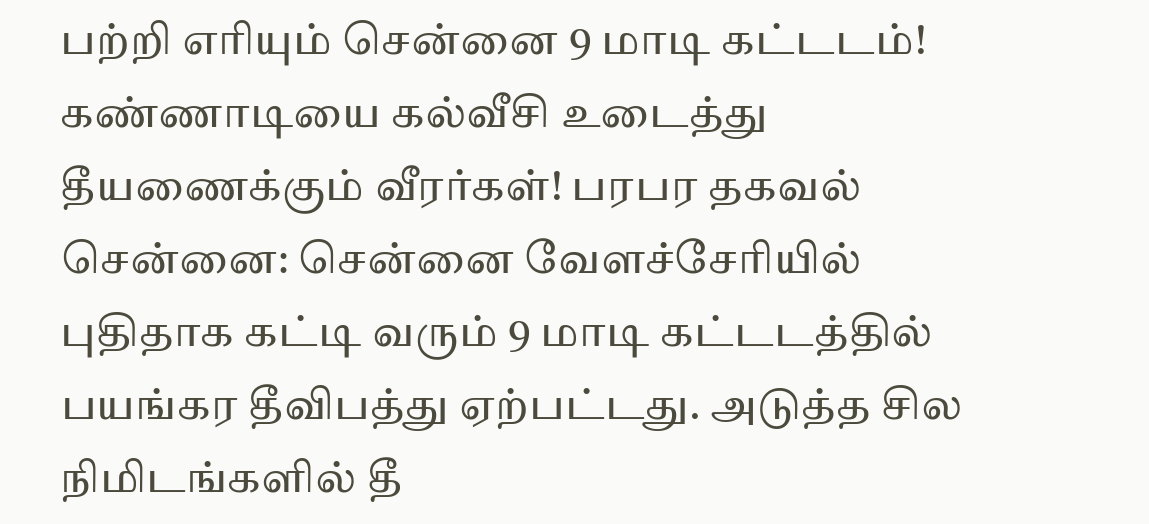பற்றி எரியும் சென்னை 9 மாடி கட்டடம்! கண்ணாடியை கல்வீசி உடைத்து தீயணைக்கும் வீரர்கள்! பரபர தகவல்
சென்னை: சென்னை வேளச்சேரியில் புதிதாக கட்டி வரும் 9 மாடி கட்டடத்தில் பயங்கர தீவிபத்து ஏற்பட்டது. அடுத்த சில நிமிடங்களில் தீ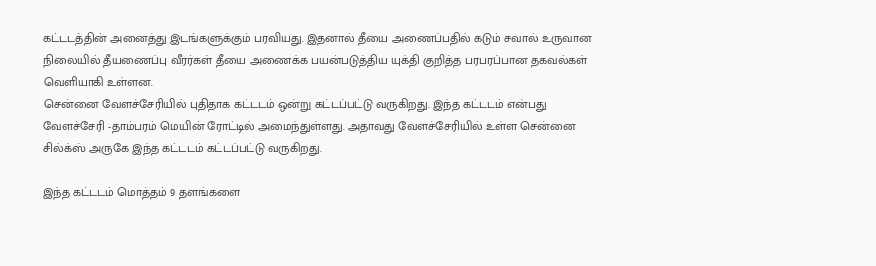கட்டடத்தின் அனைத்து இடங்களுக்கும் பரவியது. இதனால் தீயை அணைப்பதில் கடும் சவால் உருவான நிலையில் தீயணைப்பு வீரர்கள் தீயை அணைக்க பயன்படுத்திய யுக்தி குறித்த பரபரப்பான தகவல்கள் வெளியாகி உள்ளன.
சென்னை வேளச்சேரியில் புதிதாக கட்டடம் ஒன்று கட்டப்பட்டு வருகிறது. இந்த கட்டடம் என்பது வேளச்சேரி -தாம்பரம் மெயின் ரோட்டில் அமைந்துள்ளது. அதாவது வேளச்சேரியில் உள்ள சென்னை சில்க்ஸ் அருகே இந்த கட்டடம் கட்டப்பட்டு வருகிறது.

இந்த கட்டடம் மொத்தம் 9 தளங்களை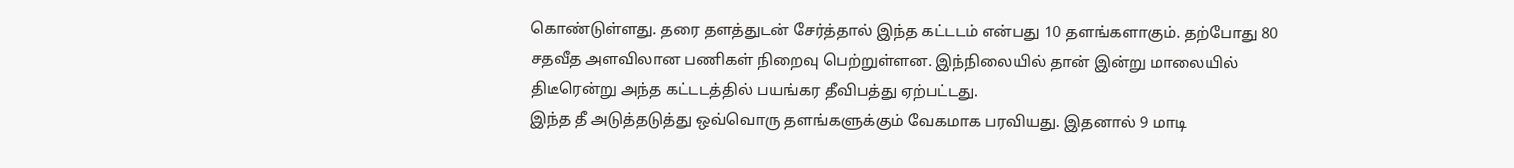கொண்டுள்ளது. தரை தளத்துடன் சேர்த்தால் இந்த கட்டடம் என்பது 10 தளங்களாகும். தற்போது 80 சதவீத அளவிலான பணிகள் நிறைவு பெற்றுள்ளன. இந்நிலையில் தான் இன்று மாலையில் திடீரென்று அந்த கட்டடத்தில் பயங்கர தீவிபத்து ஏற்பட்டது.
இந்த தீ அடுத்தடுத்து ஒவ்வொரு தளங்களுக்கும் வேகமாக பரவியது. இதனால் 9 மாடி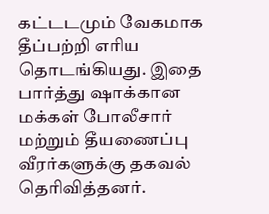கட்டடமும் வேகமாக தீப்பற்றி எரிய தொடங்கியது. இதை பார்த்து ஷாக்கான மக்கள் போலீசார் மற்றும் தீயணைப்பு வீரர்களுக்கு தகவல் தெரிவித்தனர்.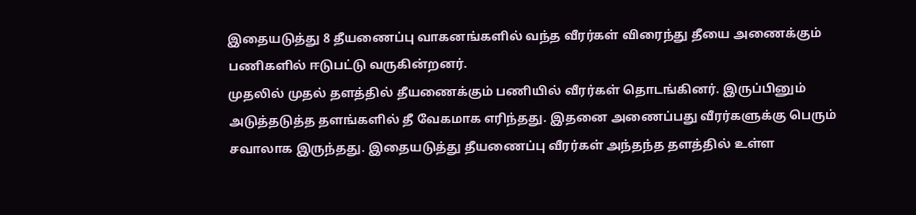இதையடுத்து 8 தீயணைப்பு வாகனங்களில் வந்த வீரர்கள் விரைந்து தீயை அணைக்கும் பணிகளில் ஈடுபட்டு வருகின்றனர்.
முதலில் முதல் தளத்தில் தீயணைக்கும் பணியில் வீரர்கள் தொடங்கினர். இருப்பினும் அடுத்தடுத்த தளங்களில் தீ வேகமாக எரிந்தது. இதனை அணைப்பது வீரர்களுக்கு பெரும் சவாலாக இருந்தது. இதையடுத்து தீயணைப்பு வீரர்கள் அந்தந்த தளத்தில் உள்ள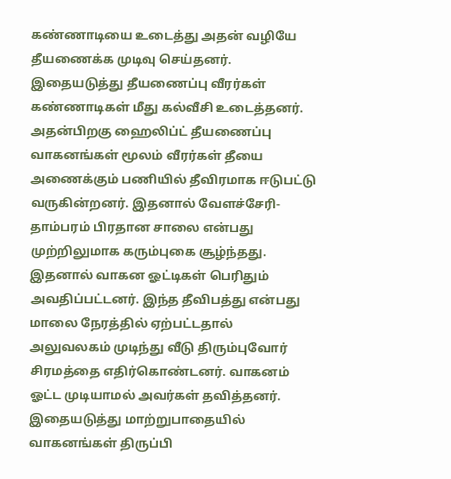கண்ணாடியை உடைத்து அதன் வழியே தீயணைக்க முடிவு செய்தனர்.
இதையடுத்து தீயணைப்பு வீரர்கள் கண்ணாடிகள் மீது கல்வீசி உடைத்தனர். அதன்பிறகு ஹைலிப்ட் தீயணைப்பு வாகனங்கள் மூலம் வீரர்கள் தீயை அணைக்கும் பணியில் தீவிரமாக ஈடுபட்டு வருகின்றனர். இதனால் வேளச்சேரி-தாம்பரம் பிரதான சாலை என்பது முற்றிலுமாக கரும்புகை சூழ்ந்தது.
இதனால் வாகன ஓட்டிகள் பெரிதும் அவதிப்பட்டனர். இந்த தீவிபத்து என்பது மாலை நேரத்தில் ஏற்பட்டதால் அலுவலகம் முடிந்து வீடு திரும்புவோர் சிரமத்தை எதிர்கொண்டனர். வாகனம் ஓட்ட முடியாமல் அவர்கள் தவித்தனர். இதையடுத்து மாற்றுபாதையில் வாகனங்கள் திருப்பி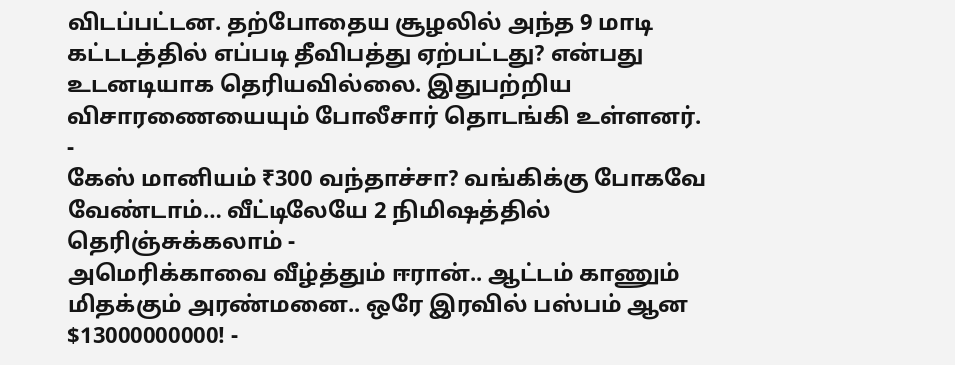விடப்பட்டன. தற்போதைய சூழலில் அந்த 9 மாடி கட்டடத்தில் எப்படி தீவிபத்து ஏற்பட்டது? என்பது உடனடியாக தெரியவில்லை. இதுபற்றிய விசாரணையையும் போலீசார் தொடங்கி உள்ளனர்.
-
கேஸ் மானியம் ₹300 வந்தாச்சா? வங்கிக்கு போகவே வேண்டாம்… வீட்டிலேயே 2 நிமிஷத்தில் தெரிஞ்சுக்கலாம் -
அமெரிக்காவை வீழ்த்தும் ஈரான்.. ஆட்டம் காணும் மிதக்கும் அரண்மனை.. ஒரே இரவில் பஸ்பம் ஆன $13000000000! -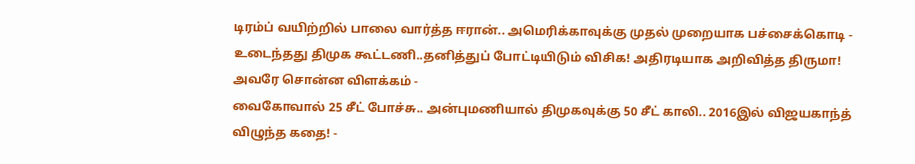டிரம்ப் வயிற்றில் பாலை வார்த்த ஈரான்.. அமெரிக்காவுக்கு முதல் முறையாக பச்சைக்கொடி -
உடைந்தது திமுக கூட்டணி..தனித்துப் போட்டியிடும் விசிக! அதிரடியாக அறிவித்த திருமா! அவரே சொன்ன விளக்கம் -
வைகோவால் 25 சீட் போச்சு.. அன்புமணியால் திமுகவுக்கு 50 சீட் காலி.. 2016இல் விஜயகாந்த் விழுந்த கதை! -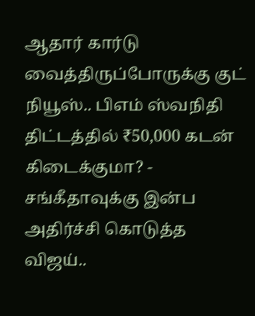ஆதார் கார்டு வைத்திருப்போருக்கு குட் நியூஸ்.. பிஎம் ஸ்வநிதி திட்டத்தில் ₹50,000 கடன் கிடைக்குமா? -
சங்கீதாவுக்கு இன்ப அதிர்ச்சி கொடுத்த விஜய்..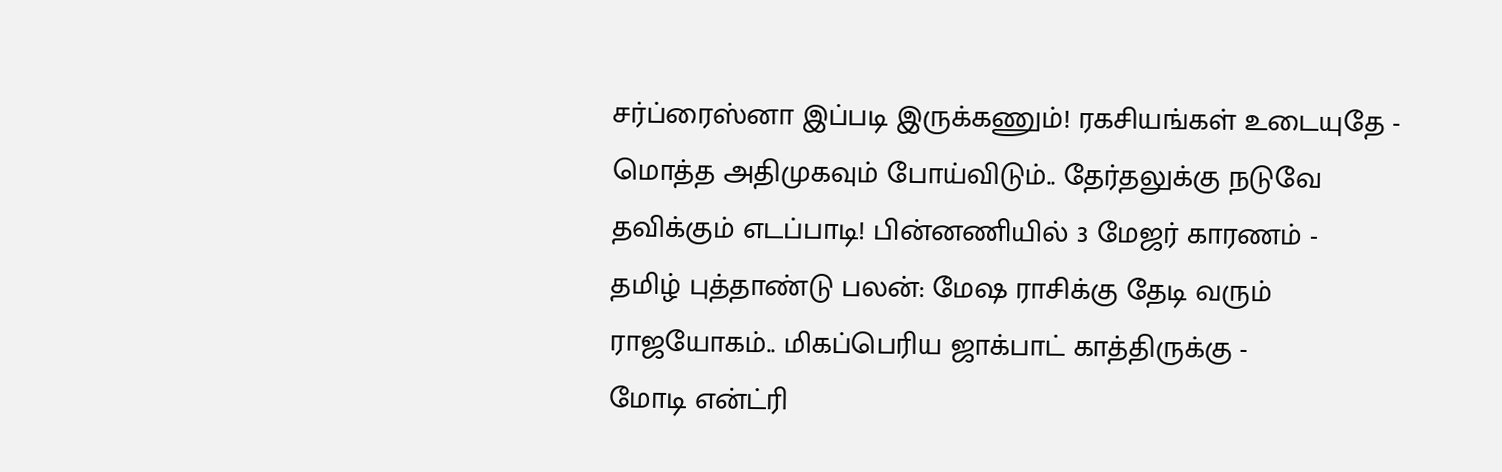சர்ப்ரைஸ்னா இப்படி இருக்கணும்! ரகசியங்கள் உடையுதே -
மொத்த அதிமுகவும் போய்விடும்.. தேர்தலுக்கு நடுவே தவிக்கும் எடப்பாடி! பின்னணியில் 3 மேஜர் காரணம் -
தமிழ் புத்தாண்டு பலன்: மேஷ ராசிக்கு தேடி வரும் ராஜயோகம்.. மிகப்பெரிய ஜாக்பாட் காத்திருக்கு -
மோடி என்ட்ரி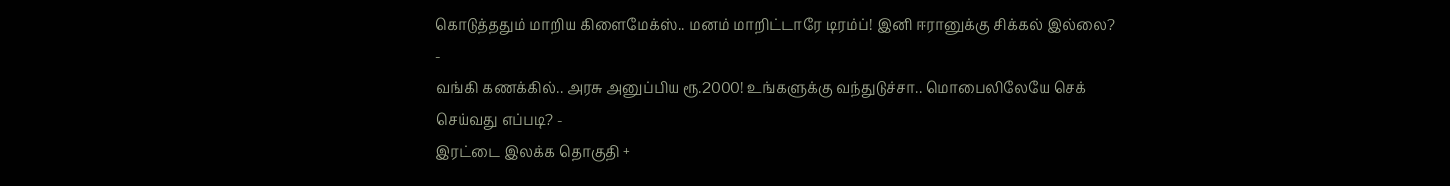கொடுத்ததும் மாறிய கிளைமேக்ஸ்.. மனம் மாறிட்டாரே டிரம்ப்! இனி ஈரானுக்கு சிக்கல் இல்லை? -
வங்கி கணக்கில்.. அரசு அனுப்பிய ரூ.2000! உங்களுக்கு வந்துடுச்சா.. மொபைலிலேயே செக் செய்வது எப்படி? -
இரட்டை இலக்க தொகுதி +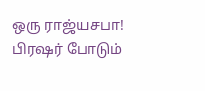ஒரு ராஜ்யசபா! பிரஷர் போடும்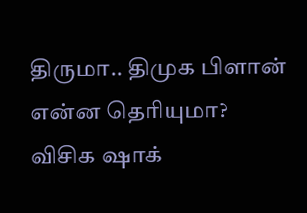திருமா.. திமுக பிளான் என்ன தெரியுமா? விசிக ஷாக்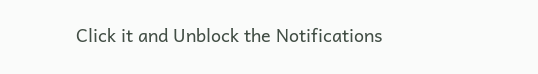Click it and Unblock the Notifications